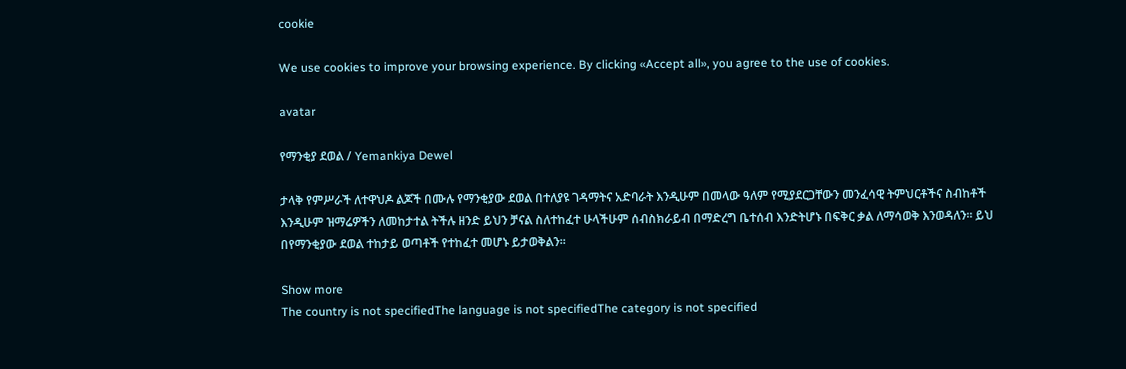cookie

We use cookies to improve your browsing experience. By clicking «Accept all», you agree to the use of cookies.

avatar

የማንቂያ ደወል / Yemankiya Dewel

ታላቅ የምሥራች ለተዋህዶ ልጆች በሙሉ የማንቂያው ደወል በተለያዩ ገዳማትና አድባራት እንዲሁም በመላው ዓለም የሚያደርጋቸውን መንፈሳዊ ትምህርቶችና ስብከቶች እንዲሁም ዝማሬዎችን ለመከታተል ትችሉ ዘንድ ይህን ቻናል ስለተከፈተ ሁላችሁም ሰብስክራይብ በማድረግ ቤተሰብ እንድትሆኑ በፍቅር ቃል ለማሳወቅ እንወዳለን። ይህ በየማንቂያው ደወል ተከታይ ወጣቶች የተከፈተ መሆኑ ይታወቅልን።

Show more
The country is not specifiedThe language is not specifiedThe category is not specified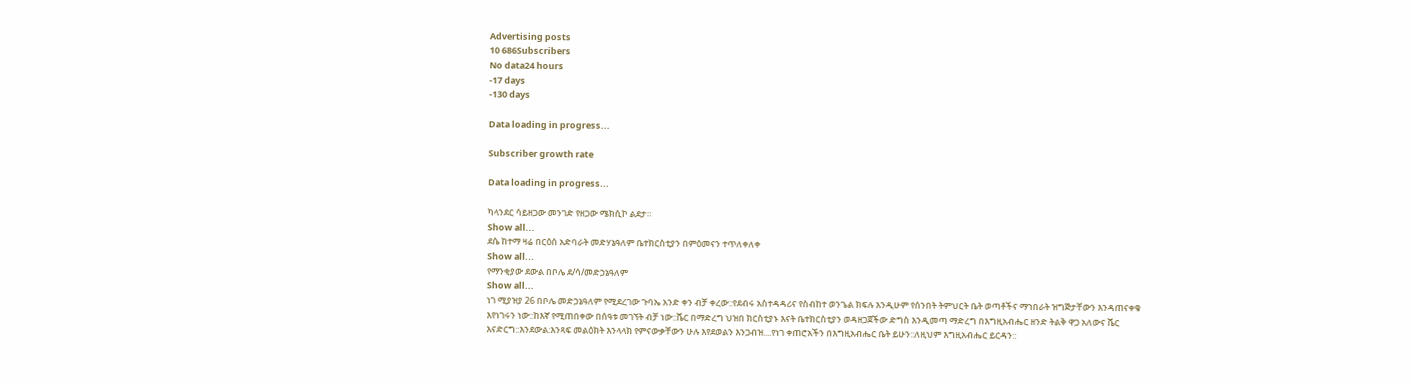Advertising posts
10 686Subscribers
No data24 hours
-17 days
-130 days

Data loading in progress...

Subscriber growth rate

Data loading in progress...

ካላንደር ሳይዘጋው መንገድ የዘጋው ሜክሲኮ ልደታ።
Show all...
ደሴ ከተማ ዛሬ በርዕሰ አድባራት መድሃኔዓለም ቤተክርስቲያን በምዕመናን ተጥለቀለቀ
Show all...
የማንቂያው ደውል በቦሌ ደ/ሳ/መድኃኔዓለም
Show all...
ነገ ሚያዝያ 26 በቦሌ መድኃኔዓለም የሚደረገው ጉባኤ አንድ ቀን ብቻ ቀረው::የደብሩ አስተዳዳሪና የስብከተ ወንጌል ክፍሉ እንዲሁም የሰንበት ትምህርት ቤት ወጣቶችና ማኀበራት ዝግጅታቸውን እንዳጠናቀቁ እየነገሩን ነው::ከእኛ የሚጠበቀው በሰዓቱ መገኘት ብቻ ነው::ሼር በማድረግ ህዝበ ክርስቲያኑ እናት ቤተክርስቲያን ወዳዘጋጀችው ድግስ እንዲመጣ ማድረግ በእግዚአብሔር ዘንድ ትልቅ ዋጋ አለውና ሼር እናድርግ::እንደውል:እንጻፍ መልዕክት እንላላክ የምናውቃቸውን ሁሉ እየደወልን እንጋብዝ....የነገ ቀጠሮአችን በእግዚአብሔር ቤት ይሁን::ለዚህም እግዚአብሔር ይርዳን::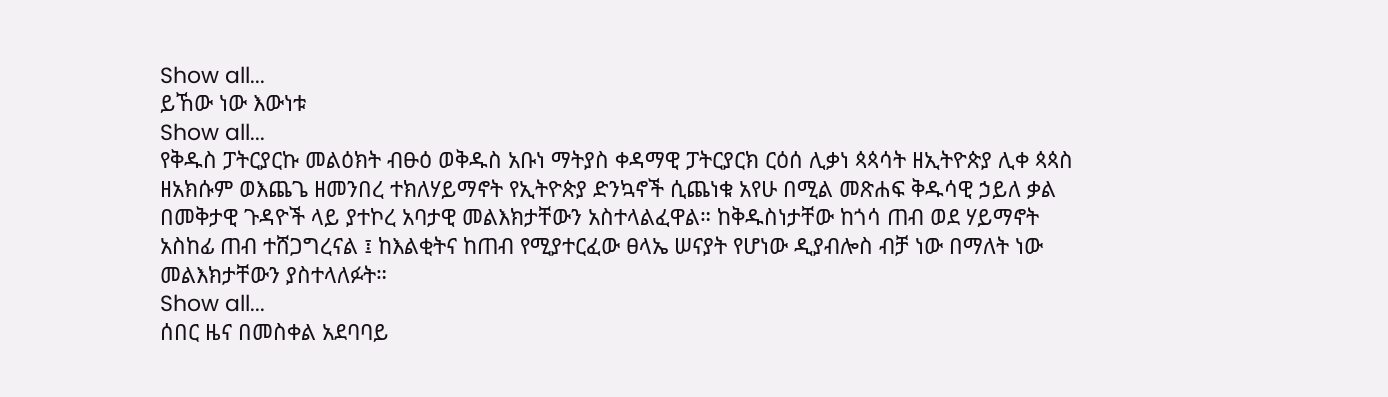Show all...
ይኸው ነው እውነቱ
Show all...
የቅዱስ ፓትርያርኩ መልዕክት ብፁዕ ወቅዱስ አቡነ ማትያስ ቀዳማዊ ፓትርያርክ ርዕሰ ሊቃነ ጳጳሳት ዘኢትዮጵያ ሊቀ ጳጳስ ዘአክሱም ወእጨጌ ዘመንበረ ተክለሃይማኖት የኢትዮጵያ ድንኳኖች ሲጨነቁ አየሁ በሚል መጽሐፍ ቅዱሳዊ ኃይለ ቃል በመቅታዊ ጉዳዮች ላይ ያተኮረ አባታዊ መልእክታቸውን አስተላልፈዋል። ከቅዱስነታቸው ከጎሳ ጠብ ወደ ሃይማኖት አስከፊ ጠብ ተሸጋግረናል ፤ ከእልቂትና ከጠብ የሚያተርፈው ፀላኤ ሠናያት የሆነው ዲያብሎስ ብቻ ነው በማለት ነው መልእክታቸውን ያስተላለፉት።
Show all...
ሰበር ዜና በመስቀል አደባባይ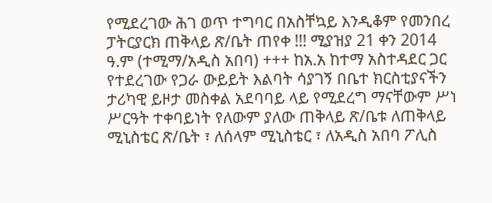የሚደረገው ሕገ ወጥ ተግባር በአስቸኳይ እንዲቆም የመንበረ ፓትርያርክ ጠቅላይ ጽ/ቤት ጠየቀ !!! ሚያዝያ 21 ቀን 2014 ዓ.ም (ተሚማ/አዲስ አበባ) +++ ከአ.አ ከተማ አስተዳደር ጋር የተደረገው የጋራ ውይይት እልባት ሳያገኝ በቤተ ክርስቲያናችን ታሪካዊ ይዞታ መስቀል አደባባይ ላይ የሚደረግ ማናቸውም ሥነ ሥርዓት ተቀባይነት የለውም ያለው ጠቅላይ ጽ/ቤቱ ለጠቅላይ ሚኒስቴር ጽ/ቤት ፣ ለሰላም ሚኒስቴር ፣ ለአዲስ አበባ ፖሊስ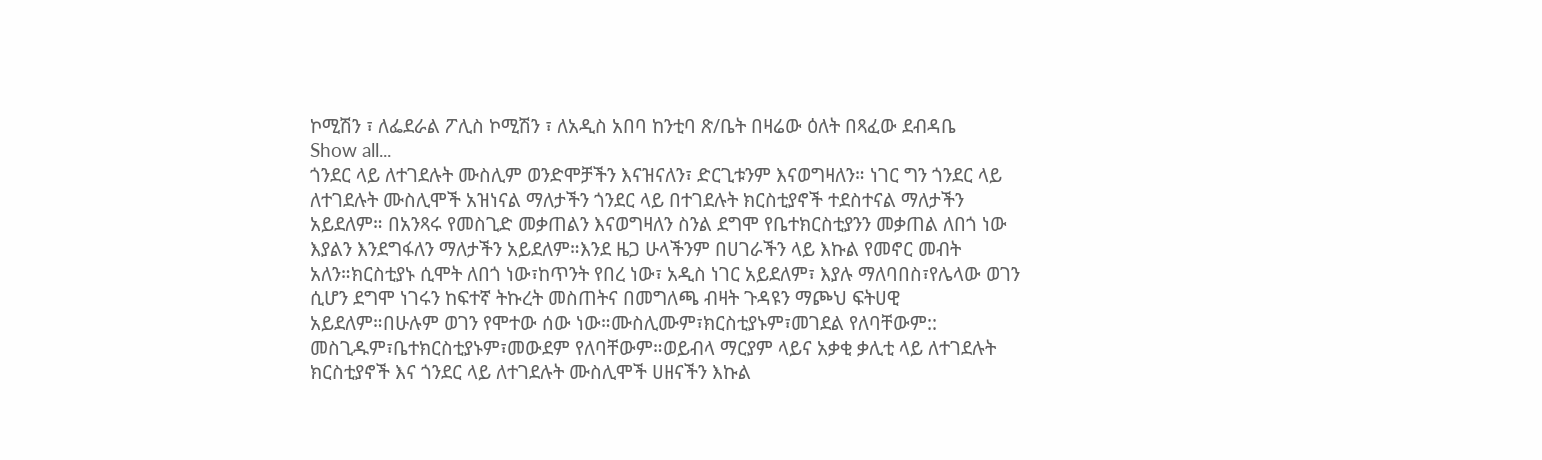ኮሚሽን ፣ ለፌደራል ፖሊስ ኮሚሽን ፣ ለአዲስ አበባ ከንቲባ ጽ/ቤት በዛሬው ዕለት በጻፈው ደብዳቤ
Show all...
ጎንደር ላይ ለተገደሉት ሙስሊም ወንድሞቻችን እናዝናለን፣ ድርጊቱንም እናወግዛለን። ነገር ግን ጎንደር ላይ ለተገደሉት ሙስሊሞች አዝነናል ማለታችን ጎንደር ላይ በተገደሉት ክርስቲያኖች ተደስተናል ማለታችን አይደለም። በአንጻሩ የመስጊድ መቃጠልን እናወግዛለን ስንል ደግሞ የቤተክርስቲያንን መቃጠል ለበጎ ነው እያልን እንደግፋለን ማለታችን አይደለም።እንደ ዜጋ ሁላችንም በሀገራችን ላይ እኩል የመኖር መብት አለን።ክርስቲያኑ ሲሞት ለበጎ ነው፣ከጥንት የበረ ነው፣ አዲስ ነገር አይደለም፣ እያሉ ማለባበስ፣የሌላው ወገን ሲሆን ደግሞ ነገሩን ከፍተኛ ትኩረት መስጠትና በመግለጫ ብዛት ጉዳዩን ማጮህ ፍትሀዊ አይደለም።በሁሉም ወገን የሞተው ሰው ነው።ሙስሊሙም፣ክርስቲያኑም፣መገደል የለባቸውም:: መስጊዱም፣ቤተክርስቲያኑም፣መውደም የለባቸውም።ወይብላ ማርያም ላይና አቃቂ ቃሊቲ ላይ ለተገደሉት ክርስቲያኖች እና ጎንደር ላይ ለተገደሉት ሙስሊሞች ሀዘናችን እኩል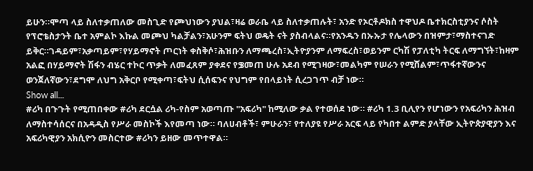ይሁን።ሞጣ ላይ ስለተቃጠለው መስጊድ የጮህነውን ያህል፣ዛሬ ወራቤ ላይ ስለተቃጠሉት፣ አንድ የኦርቶዶክስ ተዋህዶ ቤተክርስቲያንና ሶስት የፕሮቴስታንት ቤተ አምልኮ እኩል መጮህ ካልቻልን፣አሁንም ፍትህ ወዴት ናት ያስብላልና።የአንዱን በኡኡታ የሌላውን በዝምታ፣ማስተናገድ ይቅር።ገዳይም፣አቃጣይም፣የሃይማኖት ጦርነት ቀስቅሶ፣ሕዝቡን ለማጫረስ፣ኢትዮያንም ለማፍረስ፣ወይንም ርካሽ የፓለቲካ ትርፍ ለማግኘት፣ከዛም አልፎ በሃይማኖት ሽፋን ብሄር ተኮር ጥቃት ለመፈጸም ያቀደና የቌመጠ ሁሉ አደብ የሚገዛው፣መልካም የሠራን የሚሸልም፣ጥፋተኛውንና ወንጀለኛውን፣ደግሞ ለህግ አቅርቦ የሚቀጣ፣ፍትህ ሲሰፍንና የህግም የበላይነት ሲረጋገጥ ብቻ ነው።
Show all...
#ሪካ በጉጉት የሚጠበቀው #ሪካ ደርሷል ሪካ-የስም አወጣጡ "አፍሪካ" ከሚለው ቃል የተወሰደ ነው። #ሪካ 1.3 ቢሊየን የሆነውን የአፍሪካን ሕዝብ ለማስተሳሰርና በአዳዲስ የሥራ መስኮች እየመጣ ነው። ባለሀብቶች፣ ምሁራን፣ የተለያዩ የሥራ አርፍ ላይ የካበተ ልምድ ያላቸው ኢትዮጵያዊያን እና አፍሪካዊያን አክሲዮን መስርተው #ሪካን ይዘው መጥተዋል።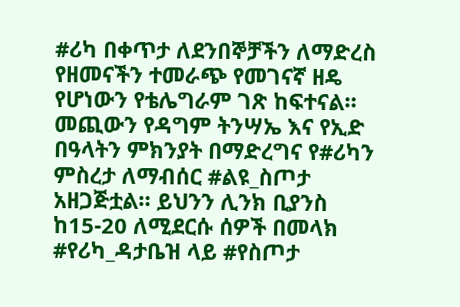#ሪካ በቀጥታ ለደንበኞቻችን ለማድረስ የዘመናችን ተመራጭ የመገናኛ ዘዴ የሆነውን የቴሌግራም ገጽ ከፍተናል። መጪውን የዳግም ትንሣኤ እና የኢድ በዓላትን ምክንያት በማድረግና የ#ሪካን ምስረታ ለማብሰር #ልዩ_ስጦታ አዘጋጅቷል። ይህንን ሊንክ ቢያንስ ከ15-20 ለሚደርሱ ሰዎች በመላክ #የሪካ_ዳታቤዝ ላይ #የስጦታ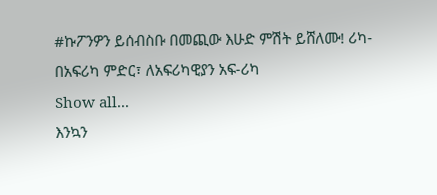#ኩፖንዎን ይሰብስቡ በመጪው እሁድ ምሽት ይሸለሙ! ሪካ-በአፍሪካ ምድር፣ ለአፍሪካዊያን አፍ-ሪካ
Show all...
እንኳን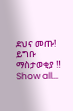ደህና መጡ! ይግቡ
ማስታወቂያ ‼
Show all...